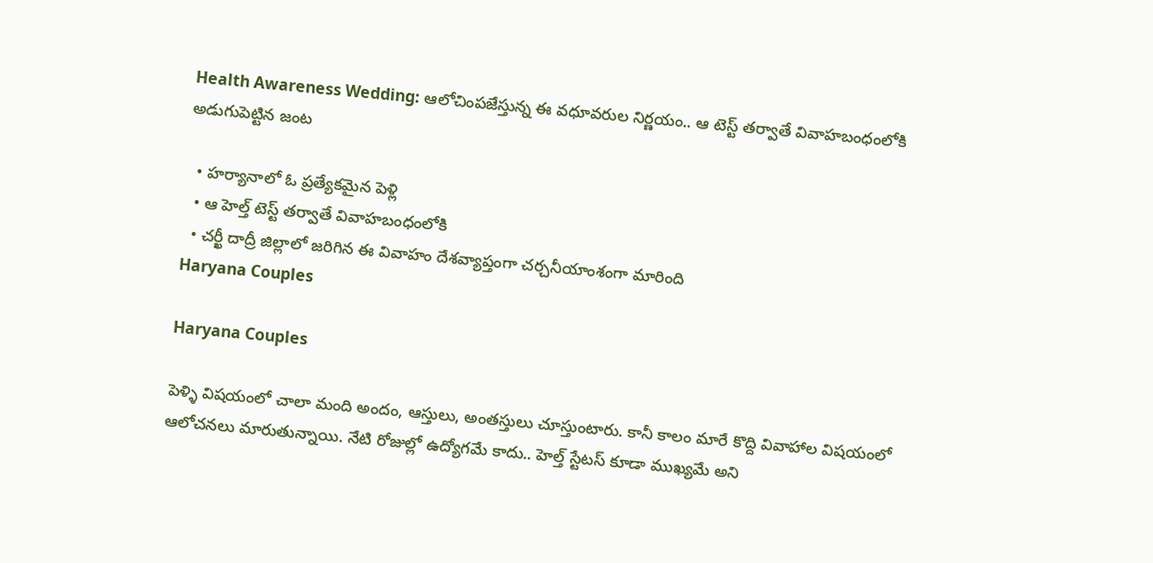Health Awareness Wedding: ఆలోచింపజేస్తున్న ఈ వధూవరుల నిర్ణయం.. ఆ టెస్ట్ తర్వాతే వివాహబంధంలోకి అడుగుపెట్టిన జంట

  • హర్యానాలో ఓ ప్రత్యేకమైన పెళ్లి
  • ఆ హెల్త్ టెస్ట్ తర్వాతే వివాహబంధంలోకి
  • చర్ఖీ దాద్రీ జిల్లాలో జరిగిన ఈ వివాహం దేశవ్యాప్తంగా చర్చనీయాంశంగా మారింది
Haryana Couples

Haryana Couples

పెళ్ళి విషయంలో చాలా మంది అందం, ఆస్తులు, అంతస్తులు చూస్తుంటారు. కానీ కాలం మారే కొద్ది వివాహాల విషయంలో ఆలోచనలు మారుతున్నాయి. నేటి రోజుల్లో ఉద్యోగమే కాదు.. హెల్త్ స్టేటస్ కూడా ముఖ్యమే అని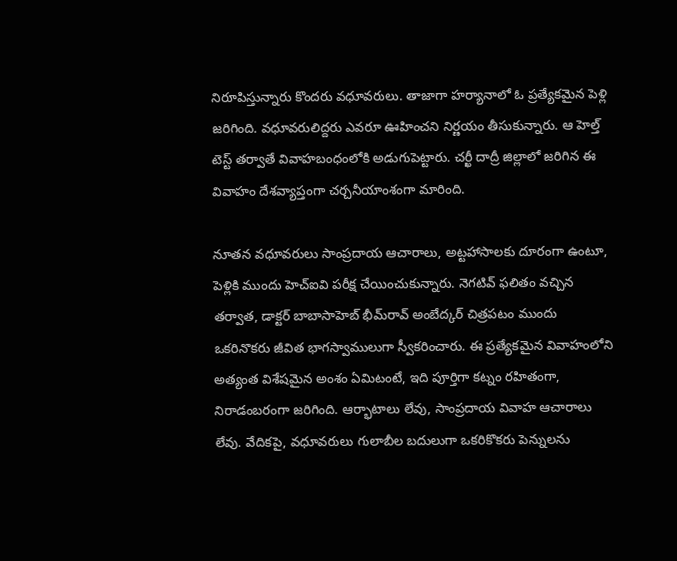నిరూపిస్తున్నారు కొందరు వధూవరులు. తాజాగా హర్యానాలో ఓ ప్రత్యేకమైన పెళ్లి జరిగింది. వధూవరులిద్దరు ఎవరూ ఊహించని నిర్ణయం తీసుకున్నారు. ఆ హెల్త్ టెస్ట్ తర్వాతే వివాహబంధంలోకి అడుగుపెట్టారు. చర్ఖీ దాద్రీ జిల్లాలో జరిగిన ఈ వివాహం దేశవ్యాప్తంగా చర్చనీయాంశంగా మారింది.

నూతన వధూవరులు సాంప్రదాయ ఆచారాలు, అట్టహాసాలకు దూరంగా ఉంటూ, పెళ్లికి ముందు హెచ్‌ఐవి పరీక్ష చేయించుకున్నారు. నెగటివ్ ఫలితం వచ్చిన తర్వాత, డాక్టర్ బాబాసాహెబ్ భీమ్‌రావ్ అంబేద్కర్ చిత్రపటం ముందు ఒకరినొకరు జీవిత భాగస్వాములుగా స్వీకరించారు. ఈ ప్రత్యేకమైన వివాహంలోని అత్యంత విశేషమైన అంశం ఏమిటంటే, ఇది పూర్తిగా కట్నం రహితంగా, నిరాడంబరంగా జరిగింది. ఆర్భాటాలు లేవు, సాంప్రదాయ వివాహ ఆచారాలు లేవు. వేదికపై, వధూవరులు గులాబీల బదులుగా ఒకరికొకరు పెన్నులను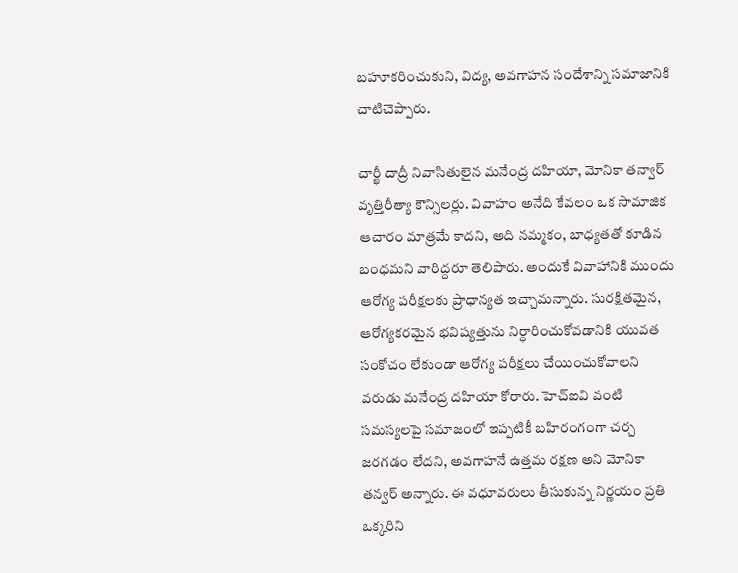బహూకరించుకుని, విద్య, అవగాహన సందేశాన్ని సమాజానికి చాటిచెప్పారు.

చార్ఖీ దాద్రీ నివాసితులైన మనేంద్ర దహియా, మోనికా తన్వార్ వృత్తిరీత్యా కౌన్సిలర్లు. వివాహం అనేది కేవలం ఒక సామాజిక ఆచారం మాత్రమే కాదని, అది నమ్మకం, బాధ్యతతో కూడిన బంధమని వారిద్దరూ తెలిపారు. అందుకే వివాహానికి ముందు ఆరోగ్య పరీక్షలకు ప్రాధాన్యత ఇచ్చామన్నారు. సురక్షితమైన, ఆరోగ్యకరమైన భవిష్యత్తును నిర్ధారించుకోవడానికి యువత సంకోచం లేకుండా ఆరోగ్య పరీక్షలు చేయించుకోవాలని వరుడు మనేంద్ర దహియా కోరారు. హెచ్‌ఐవి వంటి సమస్యలపై సమాజంలో ఇప్పటికీ బహిరంగంగా చర్చ జరగడం లేదని, అవగాహనే ఉత్తమ రక్షణ అని మోనికా తన్వర్ అన్నారు. ఈ వధూవరులు తీసుకున్న నిర్ణయం ప్రతి ఒక్కరిని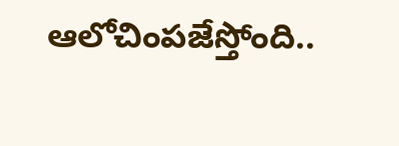ఆలోచింపజేస్తోంది..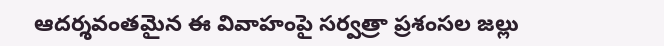ఆదర్శవంతమైన ఈ వివాహంపై సర్వత్రా ప్రశంసల జల్లు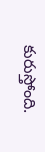కురుస్తోంది.